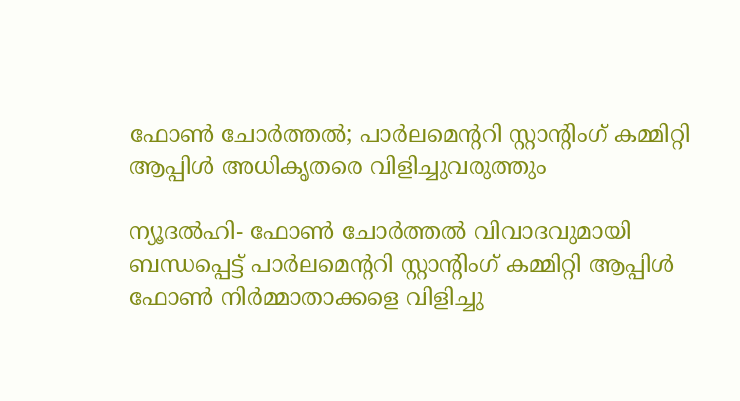ഫോണ്‍ ചോര്‍ത്തല്‍; പാര്‍ലമെന്ററി സ്റ്റാന്റിംഗ് കമ്മിറ്റി ആപ്പിള്‍ അധികൃതരെ വിളിച്ചുവരുത്തും

ന്യൂദല്‍ഹി- ഫോണ്‍ ചോര്‍ത്തല്‍ വിവാദവുമായി ബന്ധപ്പെട്ട് പാര്‍ലമെന്ററി സ്റ്റാന്റിംഗ് കമ്മിറ്റി ആപ്പിള്‍ ഫോണ്‍ നിര്‍മ്മാതാക്കളെ വിളിച്ചു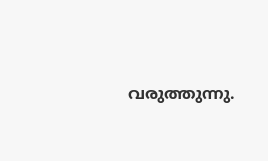വരുത്തുന്നു.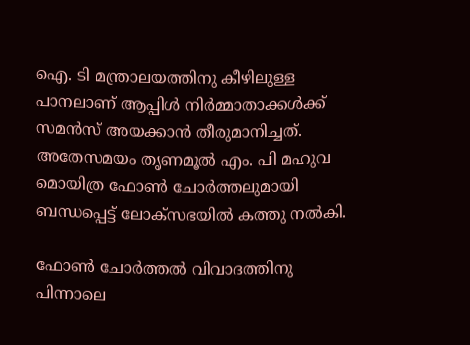ഐ. ടി മന്ത്രാലയത്തിനു കീഴിലുള്ള പാനലാണ് ആപ്പിള്‍ നിര്‍മ്മാതാക്കള്‍ക്ക് സമന്‍സ് അയക്കാന്‍ തീരുമാനിച്ചത്. അതേസമയം തൃണമൂല്‍ എം. പി മഹുവ മൊയിത്ര ഫോണ്‍ ചോര്‍ത്തലുമായി ബന്ധപ്പെട്ട് ലോക്‌സഭയില്‍ കത്തു നല്‍കി.

ഫോണ്‍ ചോര്‍ത്തല്‍ വിവാദത്തിനു പിന്നാലെ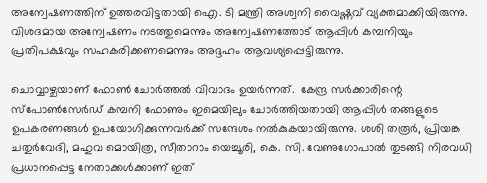അന്വേഷണത്തിന് ഉത്തരവിട്ടതായി ഐ. ടി മന്ത്രി അശ്വനി വൈഷ്ണവ് വ്യക്തമാക്കിയിരുന്നു. വിശദമായ അന്വേഷണം നടത്തുമെന്നും അന്വേഷണത്തോട് ആപ്പിള്‍ കമ്പനിയും പ്രതിപക്ഷവും സഹകരിക്കണമെന്നും അദ്ദഹം ആവശ്യപ്പെട്ടിരുന്നു.

ചൊവ്വാഴ്ചയാണ് ഫോണ്‍ ചോര്‍ത്തല്‍ വിവാദം ഉയര്‍ന്നത്.  കേന്ദ്ര സര്‍ക്കാരിന്റെ സ്‌പോണ്‍സേര്‍ഡ് കമ്പനി ഫോണും ഇമെയിലും ചോര്‍ത്തിയതായി ആപ്പിള്‍ തങ്ങളുടെ ഉപകരണങ്ങള്‍ ഉപയോഗിക്കുന്നവര്‍ക്ക് സന്ദേശം നല്‍കുകയായിരുന്നു. ശശി തരൂര്‍, പ്രിയങ്ക ചതുര്‍വേദി, മഹുവ മൊയിത്ര, സീതാറാം യെച്ചൂരി, കെ. സി. വേണുഗോപാല്‍ തുടങ്ങി നിരവധി പ്രധാനപ്പെട്ട നേതാക്കള്‍ക്കാണ് ഇത്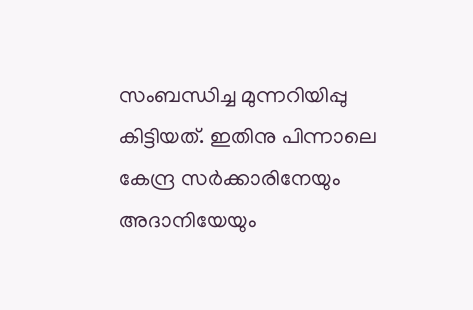സംബന്ധിച്ച മുന്നറിയിപ്പു കിട്ടിയത്. ഇതിനു പിന്നാലെ കേന്ദ്ര സര്‍ക്കാരിനേയും അദാനിയേയും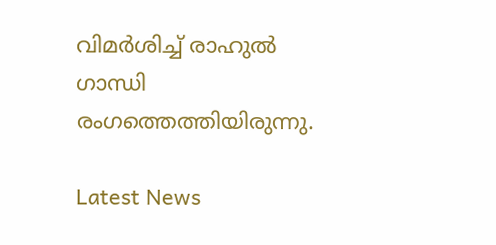വിമര്‍ശിച്ച് രാഹുല്‍ ഗാന്ധി രംഗത്തെത്തിയിരുന്നു.

Latest News